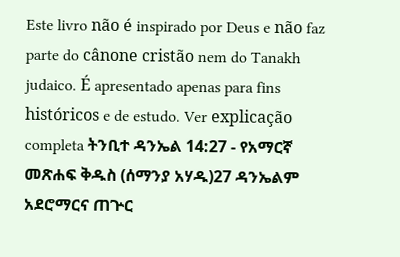Este livro não é inspirado por Deus e não faz parte do cânone cristão nem do Tanakh judaico. É apresentado apenas para fins históricos e de estudo. Ver explicação completa ትንቢተ ዳንኤል 14:27 - የአማርኛ መጽሐፍ ቅዱስ (ሰማንያ አሃዱ)27 ዳንኤልም አደሮማርና ጠጕር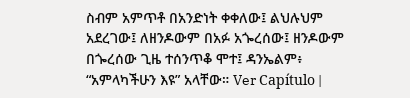ስብም አምጥቶ በአንድነት ቀቀለው፤ ልህሉህም አደረገው፤ ለዘንዶውም በአፉ አጐረሰው፤ ዘንዶውም በጐረሰው ጊዜ ተሰንጥቆ ሞተ፤ ዳንኤልም፥ “አምላካችሁን እዩ” አላቸው። Ver Capítulo |